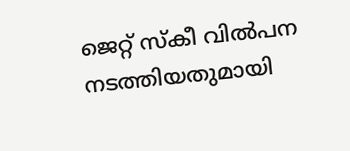ജെറ്റ് സ്‌കീ വിൽപന നടത്തിയതുമായി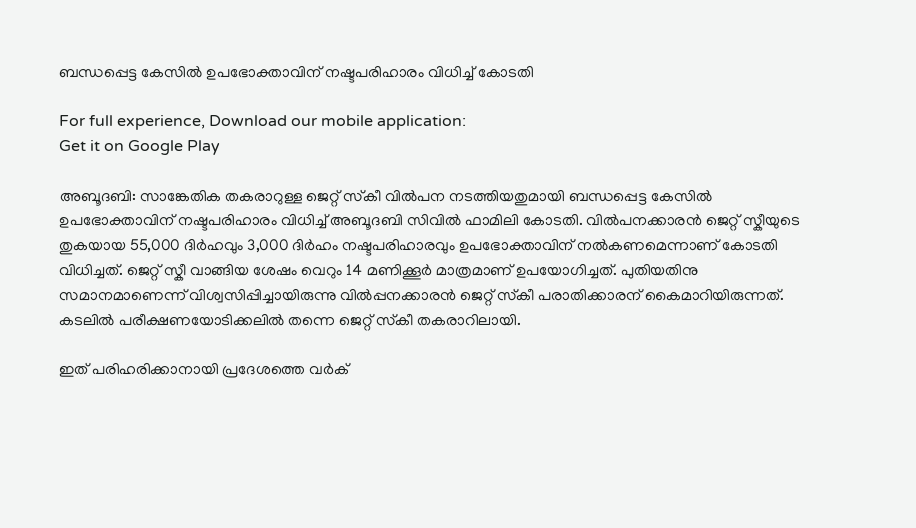ബന്ധപ്പെട്ട കേസിൽ ഉപഭോക്താവിന് നഷ്ടപരിഹാരം വിധിച്ച് കോടതി

For full experience, Download our mobile application:
Get it on Google Play

അബൂദബി: സാങ്കേതിക തകരാറുള്ള ജെറ്റ് സ്‌കീ വിൽപന നടത്തിയതുമായി ബന്ധപ്പെട്ട കേസിൽ ഉപഭോക്താവിന് നഷ്ടപരിഹാരം വിധിച്ച് അബൂദബി സിവിൽ ഫാമിലി കോടതി. വിൽപനക്കാരൻ ജെറ്റ് സ്കീയുടെ തുകയായ 55,000 ദിർഹവും 3,000 ദിർഹം നഷ്ടപരിഹാരവും ഉപഭോക്താവിന് നൽകണമെന്നാണ് കോടതി വിധിച്ചത്. ജെറ്റ് സ്കീ വാങ്ങിയ ശേഷം വെറും 14 മണിക്കൂര്‍ മാത്രമാണ് ഉപയോഗിച്ചത്. പുതിയതിനു സമാനമാണെന്ന് വിശ്വസിപ്പിച്ചായിരുന്നു വില്‍പ്പനക്കാരന്‍ ജെറ്റ് സ്‌കീ പരാതിക്കാരന് കൈമാറിയിരുന്നത്. കടലില്‍ പരീക്ഷണയോടിക്കലില്‍ തന്നെ ജെറ്റ് സ്‌കീ തകരാറിലായി.

ഇത് പരിഹരിക്കാനായി പ്രദേശത്തെ വര്‍ക്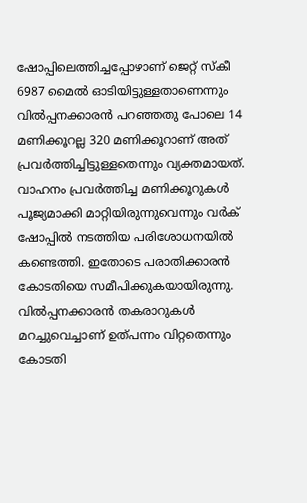ഷോപ്പിലെത്തിച്ചപ്പോഴാണ് ജെറ്റ് സ്‌കീ 6987 മൈല്‍ ഓടിയിട്ടുള്ളതാണെന്നും വില്‍പ്പനക്കാരന്‍ പറഞ്ഞതു പോലെ 14 മണിക്കൂറല്ല 320 മണിക്കൂറാണ് അത് പ്രവര്‍ത്തിച്ചിട്ടുള്ളതെന്നും വ്യക്തമായത്. വാഹനം പ്രവര്‍ത്തിച്ച മണിക്കൂറുകള്‍ പൂജ്യമാക്കി മാറ്റിയിരുന്നുവെന്നും വര്‍ക് ഷോപ്പില്‍ നടത്തിയ പരിശോധനയില്‍ കണ്ടെത്തി. ഇതോടെ പരാതിക്കാരന്‍ കോടതിയെ സമീപിക്കുകയായിരുന്നു. വില്‍പ്പനക്കാരൻ തകരാറുകള്‍ മറച്ചുവെച്ചാണ് ഉത്പന്നം വിറ്റതെന്നും കോടതി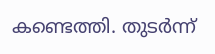കണ്ടെത്തി. തുടർന്ന്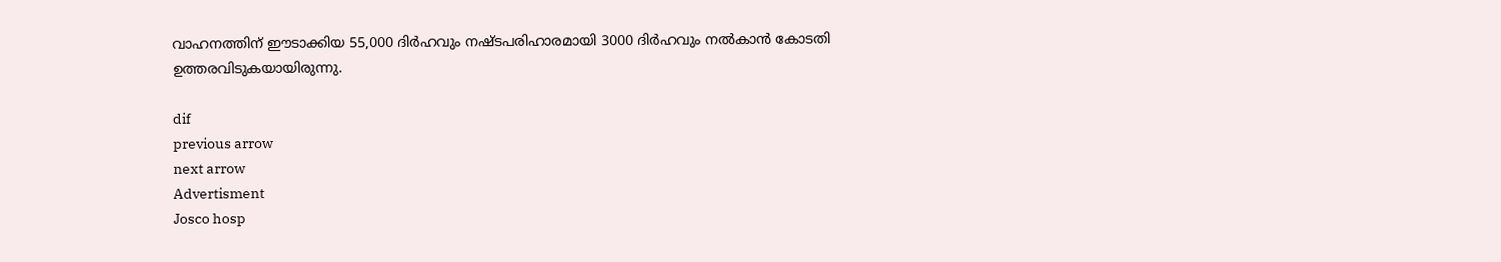വാഹനത്തിന് ഈടാക്കിയ 55,000 ദിര്‍ഹവും നഷ്ടപരിഹാരമായി 3000 ദിര്‍ഹവും നല്‍കാന്‍ കോടതി ഉത്തരവിടുകയായിരുന്നു.

dif
previous arrow
next arrow
Advertisment
Josco hosp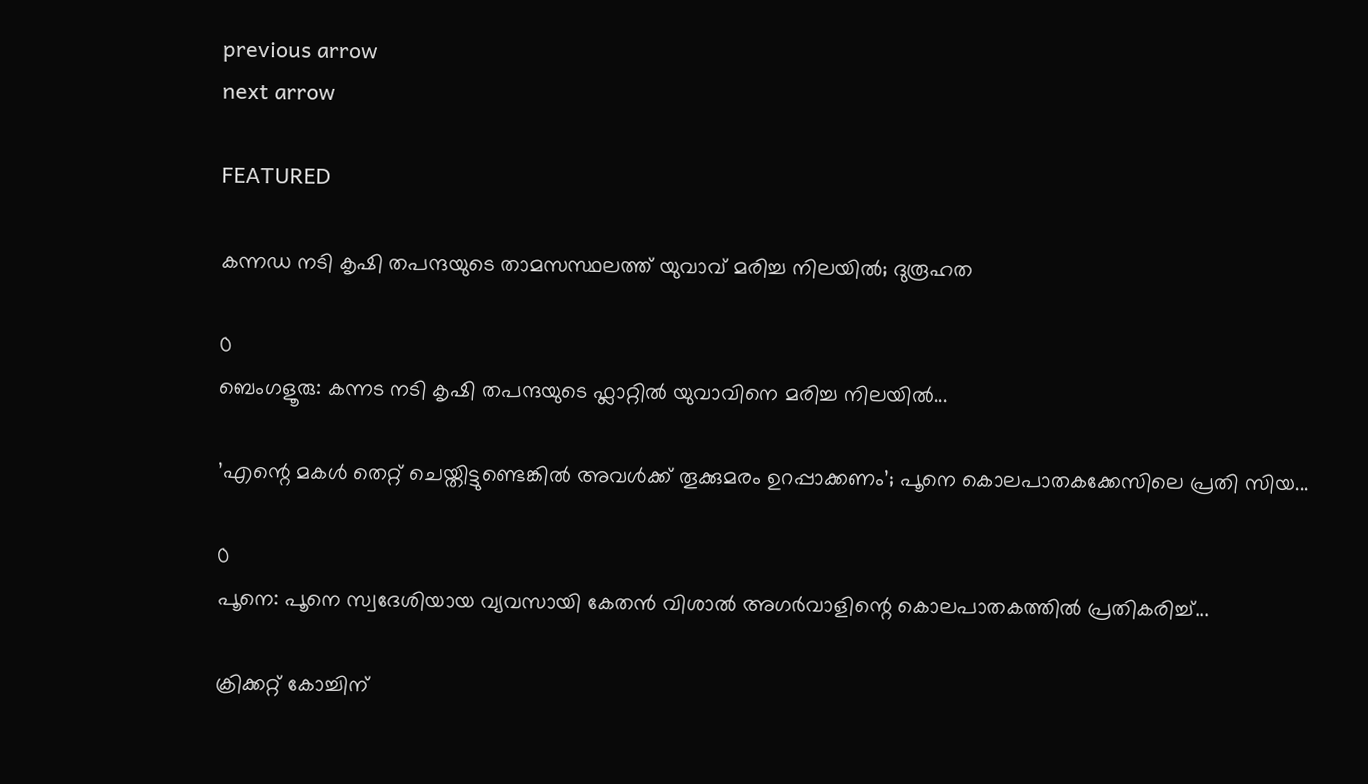previous arrow
next arrow

FEATURED

കന്നഡ നടി കൃഷി തപന്ദയുടെ താമസസ്ഥലത്ത് യുവാവ് മരിച്ച നിലയിൽ; ദുരൂഹത

0
ബെംഗളൂരു: കന്നട നടി കൃഷി തപന്ദയുടെ ഫ്ലാറ്റിൽ യുവാവിനെ മരിച്ച നിലയില്‍...

’എന്റെ മകൾ തെറ്റ് ചെയ്തിട്ടുണ്ടെങ്കിൽ അവൾക്ക് തൂക്കുമരം ഉറപ്പാക്കണം’; പൂനെ കൊലപാതകക്കേസിലെ പ്രതി സിയ...

0
പൂനെ: പൂനെ സ്വദേശിയായ വ്യവസായി കേതന്‍ വിശാല്‍ അഗര്‍വാളിന്റെ കൊലപാതകത്തില്‍ പ്രതികരിച്ച്...

ക്രിക്കറ്റ് കോച്ചിന്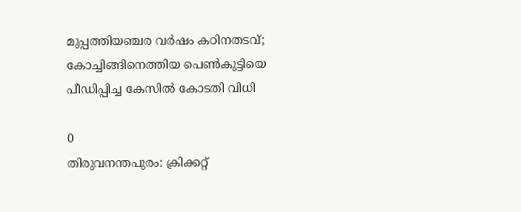മുപ്പത്തിയഞ്ചര വർഷം കഠിനതടവ്; കോച്ചിങ്ങിനെത്തിയ പെൺകുട്ടിയെ പീഡിപ്പിച്ച കേസിൽ കോടതി വിധി

0
തിരുവനന്തപുരം: ക്രിക്കറ്റ്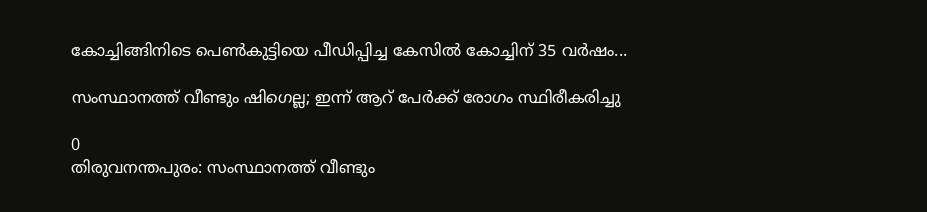കോച്ചിങ്ങിനിടെ പെണ്‍കുട്ടിയെ പീഡിപ്പിച്ച കേസില്‍ കോച്ചിന് 35 വര്‍ഷം...

സംസ്ഥാനത്ത് വീണ്ടും ഷിഗെല്ല; ഇന്ന് ആറ് പേർക്ക് രോഗം സ്ഥിരീകരിച്ചു

0
തിരുവനന്തപുരം: സംസ്ഥാനത്ത് വീണ്ടും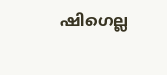ഷിഗെല്ല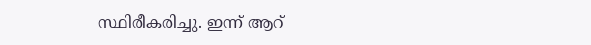സ്ഥിരീകരിച്ചു. ഇന്ന് ആറ്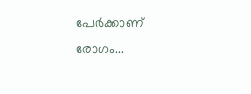പേര്‍ക്കാണ് രോഗം...